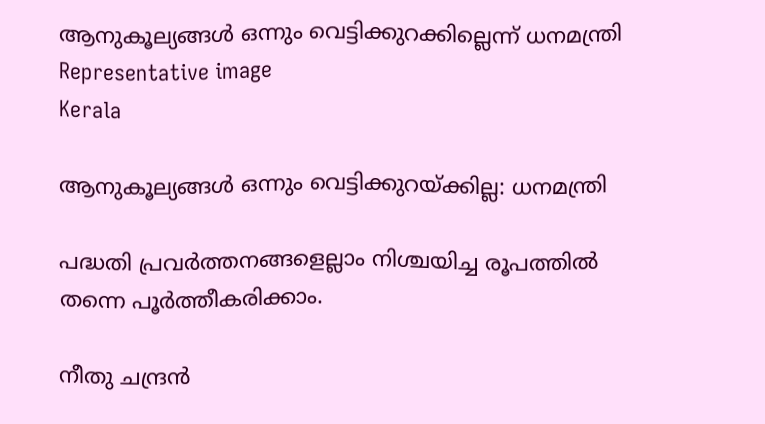ആനുകൂല്യങ്ങൾ ഒന്നും വെട്ടിക്കുറക്കില്ലെന്ന് ധനമന്ത്രി Representative image
Kerala

ആനുകൂല്യങ്ങൾ ഒന്നും വെട്ടിക്കുറയ്ക്കില്ല: ധനമന്ത്രി

പദ്ധതി പ്രവര്‍ത്തനങ്ങളെല്ലാം നിശ്ചയിച്ച രൂപത്തില്‍ തന്നെ പൂര്‍ത്തീകരിക്കാം.

നീതു ചന്ദ്രൻ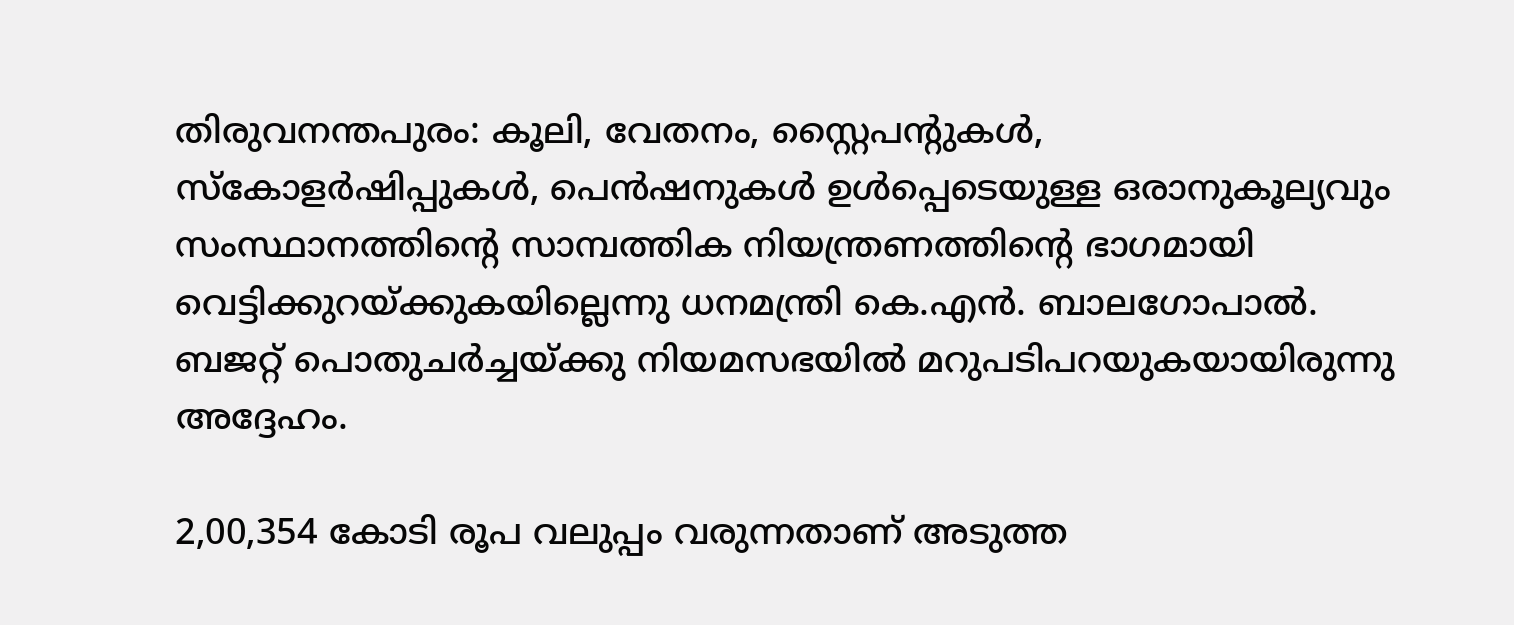തിരുവനന്തപുരം: കൂലി, വേതനം, സ്റ്റൈപന്‍റുകള്‍, സ്കോളര്‍ഷിപ്പുകള്‍, പെന്‍ഷനുകള്‍ ഉള്‍പ്പെടെയുള്ള ഒരാനുകൂല്യവും സംസ്ഥാനത്തിന്‍റെ സാമ്പത്തിക നിയന്ത്രണത്തിന്‍റെ ഭാഗമായി വെട്ടിക്കുറയ്ക്കുകയില്ലെന്നു ധനമന്ത്രി കെ.എൻ. ബാലഗോപാൽ. ബജറ്റ് പൊതുചര്‍ച്ചയ്ക്കു നിയമസഭയിൽ മറുപടിപറയുകയായിരുന്നു അദ്ദേഹം.

2,00,354 കോടി രൂപ വലുപ്പം വരുന്നതാണ് അടുത്ത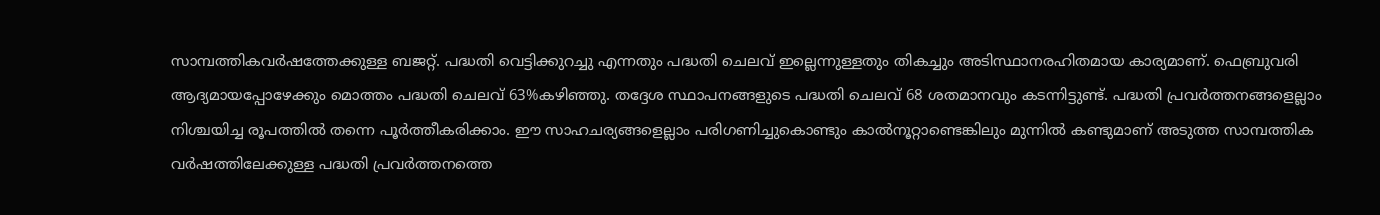സാമ്പത്തികവര്‍ഷത്തേക്കുള്ള ബജറ്റ്. പദ്ധതി വെട്ടിക്കുറച്ചു എന്നതും പദ്ധതി ചെലവ് ഇല്ലെന്നുള്ളതും തികച്ചും അടിസ്ഥാനരഹിതമായ കാര്യമാണ്. ഫെബ്രുവരി ആദ്യമായപ്പോഴേക്കും മൊത്തം പദ്ധതി ചെലവ് 63%കഴിഞ്ഞു. തദ്ദേശ സ്ഥാപനങ്ങളുടെ പദ്ധതി ചെലവ് 68 ശതമാനവും കടന്നിട്ടുണ്ട്. പദ്ധതി പ്രവര്‍ത്തനങ്ങളെല്ലാം നിശ്ചയിച്ച രൂപത്തില്‍ തന്നെ പൂര്‍ത്തീകരിക്കാം. ഈ സാഹചര്യങ്ങളെല്ലാം പരിഗണിച്ചുകൊണ്ടും കാല്‍നൂറ്റാണ്ടെങ്കിലും മുന്നില്‍ കണ്ടുമാണ് അടുത്ത സാമ്പത്തിക വര്‍ഷത്തിലേക്കുള്ള പദ്ധതി പ്രവര്‍ത്തനത്തെ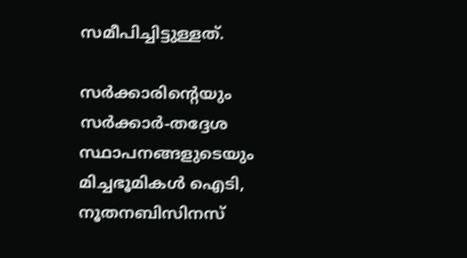സമീപിച്ചിട്ടുള്ളത്.

സര്‍ക്കാരിന്‍റെയും സര്‍ക്കാര്‍-തദ്ദേശ സ്ഥാപനങ്ങളുടെയും മിച്ചഭൂമികള്‍ ഐടി, നൂതനബിസിനസ്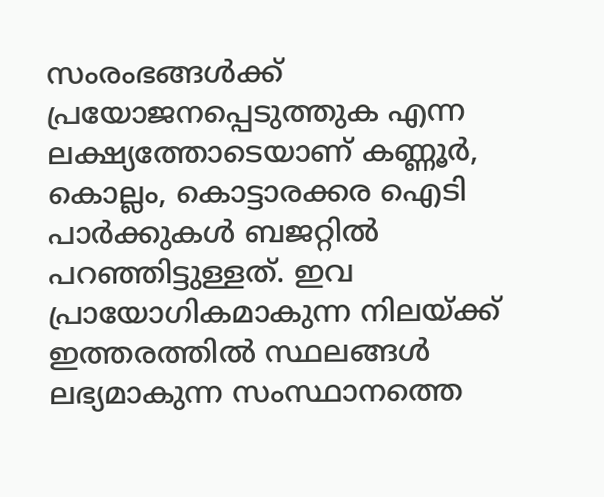സംരംഭങ്ങള്‍ക്ക് പ്രയോജനപ്പെടുത്തുക എന്ന ലക്ഷ്യത്തോടെയാണ് കണ്ണൂര്‍, കൊല്ലം, കൊട്ടാരക്കര ഐടി പാര്‍ക്കുകള്‍ ബജറ്റില്‍ പറഞ്ഞിട്ടുള്ളത്. ഇവ പ്രായോഗികമാകുന്ന നിലയ്ക്ക് ഇത്തരത്തില്‍ സ്ഥലങ്ങള്‍ ലഭ്യമാകുന്ന സംസ്ഥാനത്തെ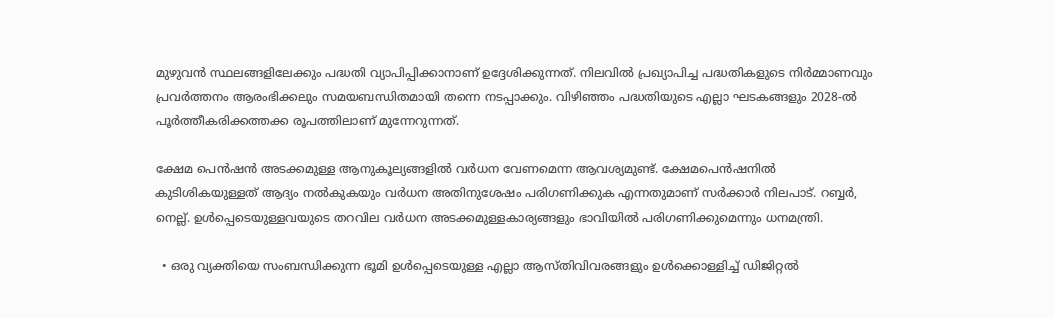മുഴുവന്‍ സ്ഥലങ്ങളിലേക്കും പദ്ധതി വ്യാപിപ്പിക്കാനാണ് ഉദ്ദേശിക്കുന്നത്. നിലവില്‍ പ്രഖ്യാപിച്ച പദ്ധതികളുടെ നിര്‍മ്മാണവും പ്രവര്‍ത്തനം ആരംഭിക്കലും സമയബന്ധിതമായി തന്നെ നടപ്പാക്കും. വിഴിഞ്ഞം പദ്ധതിയുടെ എല്ലാ ഘടകങ്ങളും 2028-ല്‍ പൂര്‍ത്തീകരിക്കത്തക്ക രൂപത്തിലാണ് മുന്നേറുന്നത്.

ക്ഷേമ പെന്‍ഷന്‍ അടക്കമുള്ള ആനുകൂല്യങ്ങളില്‍ വർധന വേണമെന്ന ആവശ്യമുണ്ട്. ക്ഷേമപെന്‍ഷനില്‍ കുടിശികയുള്ളത് ആദ്യം നല്‍കുകയും വർധന അതിനുശേഷം പരിഗണിക്കുക എന്നതുമാണ് സര്‍ക്കാര്‍ നിലപാട്. റബ്ബര്‍, നെല്ല്. ഉള്‍പ്പെടെയുള്ളവയുടെ തറവില വർധന അടക്കമുള്ളകാര്യങ്ങളും ഭാവിയില്‍ പരിഗണിക്കുമെന്നും ധനമന്ത്രി.

  • ഒരു വ്യക്തിയെ സംബന്ധിക്കുന്ന ഭൂമി ഉള്‍പ്പെടെയുള്ള എല്ലാ ആസ്തിവിവരങ്ങളും ഉള്‍ക്കൊള്ളിച്ച് ഡിജിറ്റല്‍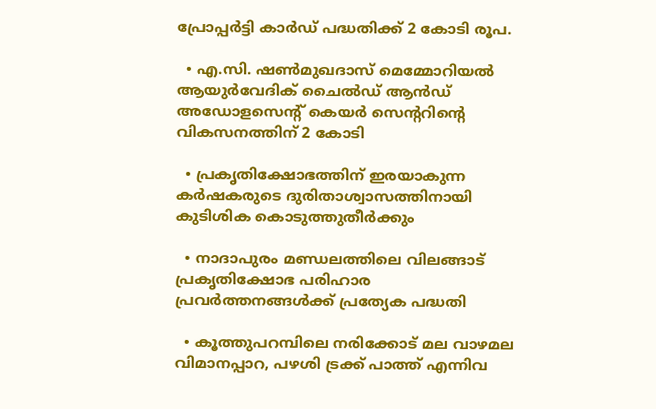പ്രോപ്പര്‍ട്ടി കാര്‍ഡ് പദ്ധതിക്ക് 2 കോടി രൂപ.

  • എ.സി. ഷണ്‍മുഖദാസ് മെമ്മോറിയല്‍ ആയുര്‍വേദിക് ചൈല്‍ഡ് ആൻഡ് അഡോളസെന്‍റ് കെയര്‍ സെന്‍ററിന്‍റെ വികസനത്തിന് 2 കോടി

  • പ്രകൃതിക്ഷോഭത്തിന് ഇരയാകുന്ന കര്‍ഷകരുടെ ദുരിതാശ്വാസത്തിനായി കുടിശിക കൊടുത്തുതീര്‍ക്കും

  • നാദാപുരം മണ്ഡലത്തിലെ വിലങ്ങാട് പ്രകൃതിക്ഷോഭ പരിഹാര പ്രവര്‍ത്തനങ്ങള്‍ക്ക് പ്രത്യേക പദ്ധതി

  • കൂത്തുപറമ്പിലെ നരിക്കോട് മല വാഴമല വിമാനപ്പാറ, പഴശി ട്രക്ക് പാത്ത് എന്നിവ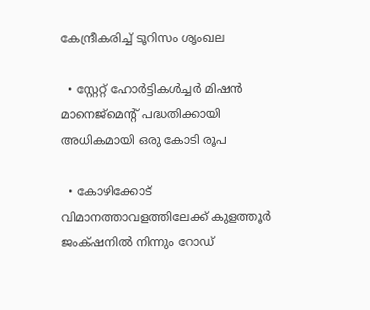കേന്ദ്രീകരിച്ച് ടൂറിസം ശൃംഖല

  • സ്റ്റേറ്റ് ഹോര്‍ട്ടികള്‍ച്ചര്‍ മിഷന്‍ മാനെജ്മെന്‍റ് പദ്ധതിക്കായി അധികമായി ഒരു കോടി രൂപ

  • കോഴിക്കോട് വിമാനത്താവളത്തിലേക്ക് കുളത്തൂര്‍ ജംക്‌ഷനില്‍ നിന്നും റോഡ്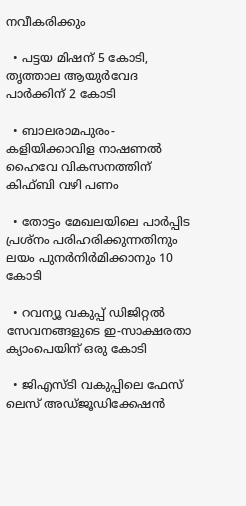നവീകരിക്കും

  • പട്ടയ മിഷന് 5 കോടി, തൃത്താല ആയുര്‍വേദ പാര്‍ക്കിന് 2 കോടി

  • ബാലരാമപുരം- കളിയിക്കാവിള നാഷണല്‍ ഹൈവേ വികസനത്തിന് കിഫ്ബി വഴി പണം

  • തോട്ടം മേഖലയിലെ പാര്‍പ്പിട പ്രശ്നം പരിഹരിക്കുന്നതിനും ലയം പുനര്‍നിർമിക്കാനും 10 കോടി

  • റവന്യൂ വകുപ്പ് ഡിജിറ്റല്‍ സേവനങ്ങളുടെ ഇ-സാക്ഷരതാ ക്യാംപെയിന് ഒരു കോടി

  • ജിഎസ്ടി വകുപ്പിലെ ഫേസ് ലെസ് അഡ്ജൂഡിക്കേഷന്‍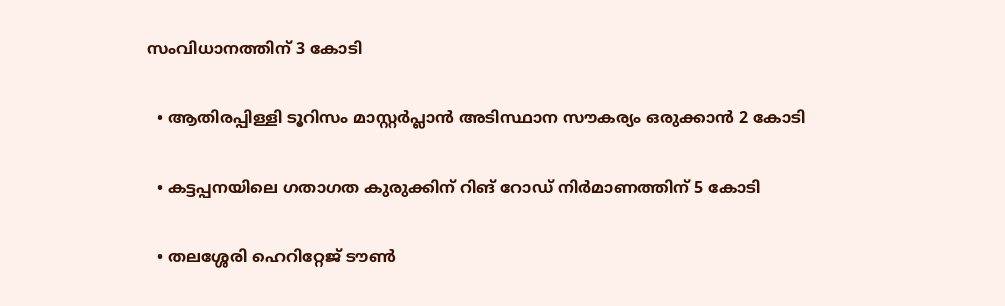സംവിധാനത്തിന് 3 കോടി

  • ആതിരപ്പിള്ളി ടൂറിസം മാസ്റ്റര്‍പ്ലാന്‍ അടിസ്ഥാന സൗകര്യം ഒരുക്കാൻ 2 കോടി

  • കട്ടപ്പനയിലെ ഗതാഗത കുരുക്കിന് റിങ് റോഡ് നിർമാണത്തിന് 5 കോടി

  • തലശ്ശേരി ഹെറിറ്റേജ് ടൗണ്‍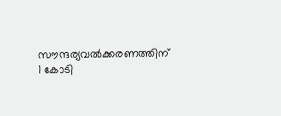സൗന്ദര്യവല്‍ക്കരണത്തിന് 1 കോടി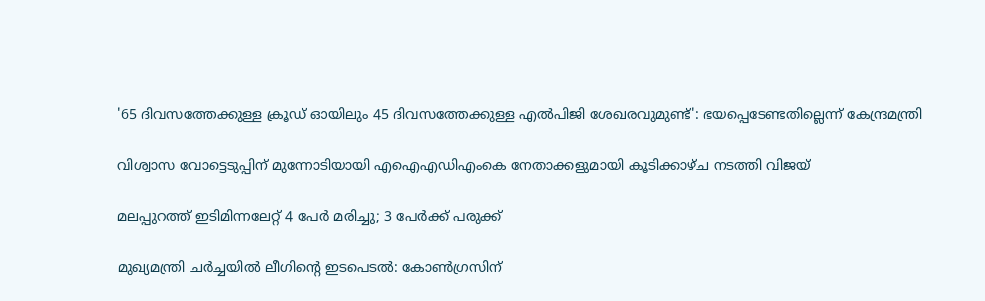'65 ദിവസത്തേക്കുള്ള ക്രൂഡ് ഓയിലും 45 ദിവസത്തേക്കുള്ള എൽപിജി ശേഖരവുമുണ്ട്': ഭയപ്പെടേണ്ടതില്ലെന്ന് കേന്ദ്രമന്ത്രി

വിശ്വാസ വോട്ടെടുപ്പിന് മുന്നോടിയായി എഐഎഡിഎംകെ നേതാക്കളുമായി കൂടിക്കാഴ്ച നടത്തി വിജയ്

മലപ്പുറത്ത് ഇടിമിന്നലേറ്റ് 4 പേർ മരിച്ചു; 3 പേർക്ക് പരുക്ക്

മുഖ്യമന്ത്രി ചർച്ചയിൽ ലീഗിന്‍റെ ഇടപെടൽ: കോൺഗ്രസിന്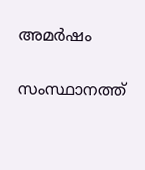അമർഷം

സംസ്ഥാനത്ത്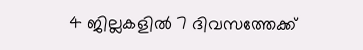4 ജില്ലകളിൽ 7 ദിവസത്തേക്ക്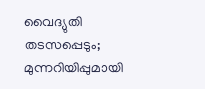വൈദ‍്യുതി തടസപ്പെടും; മുന്നറിയിപ്പുമായി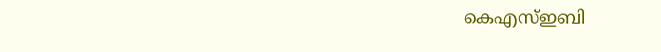കെഎസ്ഇബി